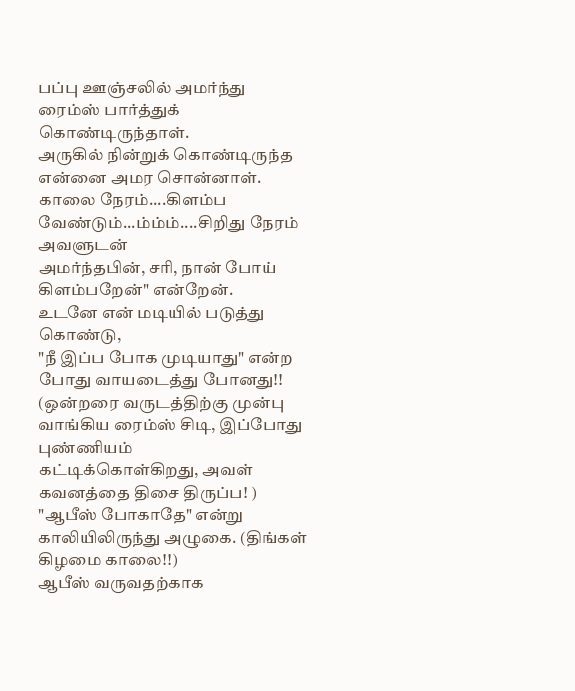பப்பு ஊஞ்சலில் அமர்ந்து ரைம்ஸ் பார்த்துக் கொண்டிருந்தாள்.
அருகில் நின்றுக் கொண்டிருந்த என்னை அமர சொன்னாள்.
காலை நேரம்....கிளம்ப வேண்டும்...ம்ம்ம்....சிறிது நேரம் அவளுடன்
அமர்ந்தபின், சரி, நான் போய் கிளம்பறேன்" என்றேன்.
உடனே என் மடியில் படுத்து கொண்டு,
"நீ இப்ப போக முடியாது" என்ற போது வாயடைத்து போனது!!
(ஒன்றரை வருடத்திற்கு முன்பு வாங்கிய ரைம்ஸ் சிடி, இப்போது புண்ணியம்
கட்டிக்கொள்கிறது, அவள் கவனத்தை திசை திருப்ப! )
"ஆபீஸ் போகாதே" என்று காலியிலிருந்து அழுகை. (திங்கள் கிழமை காலை!!)
ஆபீஸ் வருவதற்காக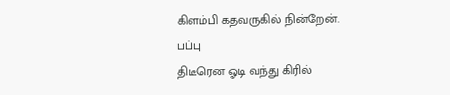கிளம்பி கதவருகில் நின்றேன். பப்பு
திடீரென ஓடி வந்து கிரில்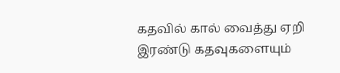கதவில் கால் வைத்து ஏறி இரண்டு கதவுகளையும்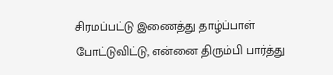சிரமப்பட்டு இணைத்து தாழ்ப்பாள் போட்டுவிட்டு, என்னை திரும்பி பார்த்து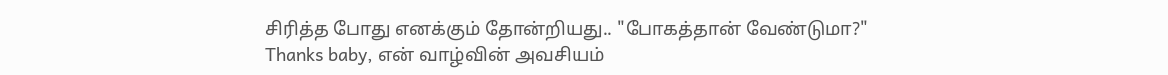சிரித்த போது எனக்கும் தோன்றியது.. "போகத்தான் வேண்டுமா?"
Thanks baby, என் வாழ்வின் அவசியம்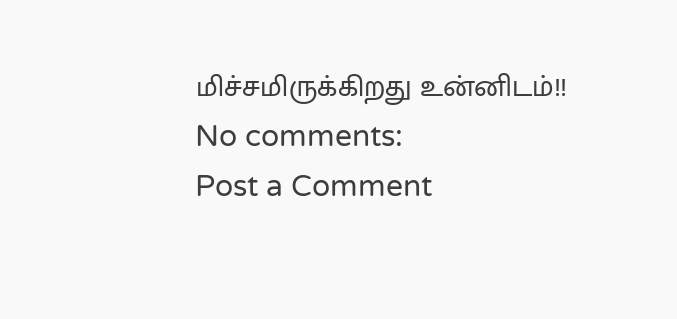மிச்சமிருக்கிறது உன்னிடம்!!
No comments:
Post a Comment